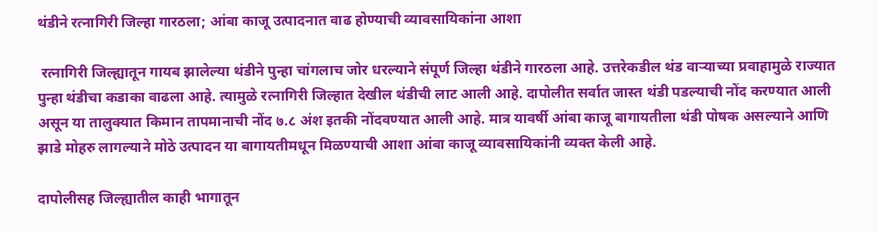थंडीने रत्नागिरी जिल्हा गारठला; आंबा काजू उत्पादनात वाढ होण्याची व्यावसायिकांना आशा

 रत्नागिरी जिल्ह्यातून गायब झालेल्या थंडीने पुन्हा चांगलाच जोर धरल्याने संपूर्ण जिल्हा थंडीने गारठला आहे. उत्तरेकडील थंड वाऱ्याच्या प्रवाहामुळे राज्यात पुन्हा थंडीचा कडाका वाढला आहे. त्यामुळे रत्नागिरी जिल्हात देखील थंडीची लाट आली आहे. दापोलीत सर्वात जास्त थंडी पडल्याची नोंद करण्यात आली असून या तालुक्यात किमान तापमानाची नोंद ७.८ अंश इतकी नोंदवण्यात आली आहे. मात्र यावर्षी आंबा काजू बागायतीला थंडी पोषक असल्याने आणि झाडे मोहरु लागल्याने मोठे उत्पादन या बागायतीमधून मिळण्याची आशा आंबा काजू व्यावसायिकांनी व्यक्त केली आहे.

दापोलीसह जिल्ह्यातील काही भागातून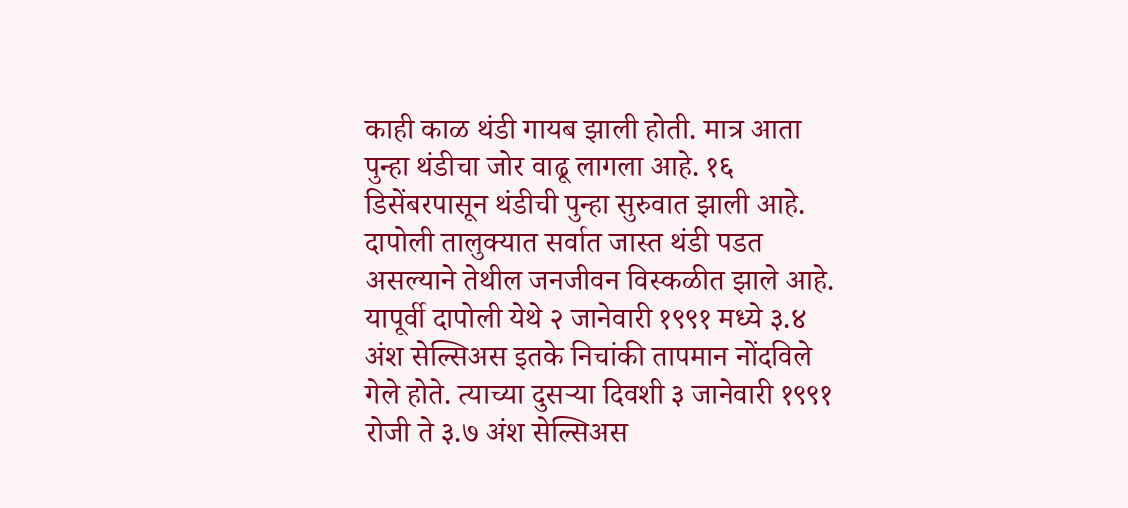काही काळ थंडी गायब झाली होती. मात्र आता पुन्हा थंडीचा जोर वाढू लागला आहे. १६ डिसेंबरपासून थंडीची पुन्हा सुरुवात झाली आहे. दापोली तालुक्यात सर्वात जास्त थंडी पडत असल्याने तेथील जनजीवन विस्कळीत झाले आहे. यापूर्वी दापोली येथे २ जानेवारी १९९१ मध्ये ३.४ अंश सेल्सिअस इतके निचांकी तापमान नोंदविले गेले होते. त्याच्या दुसऱ्या दिवशी ३ जानेवारी १९९१ रोजी ते ३.७ अंश सेल्सिअस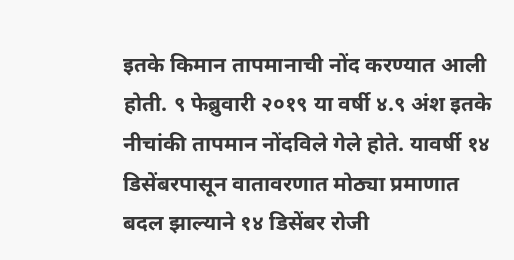इतके किमान तापमानाची नोंद करण्यात आली होती. ९ फेब्रुवारी २०१९ या वर्षी ४.९ अंश इतके नीचांकी तापमान नोंदविले गेले होते. यावर्षी १४ डिसेंबरपासून वातावरणात मोठ्या प्रमाणात बदल झाल्याने १४ डिसेंबर रोजी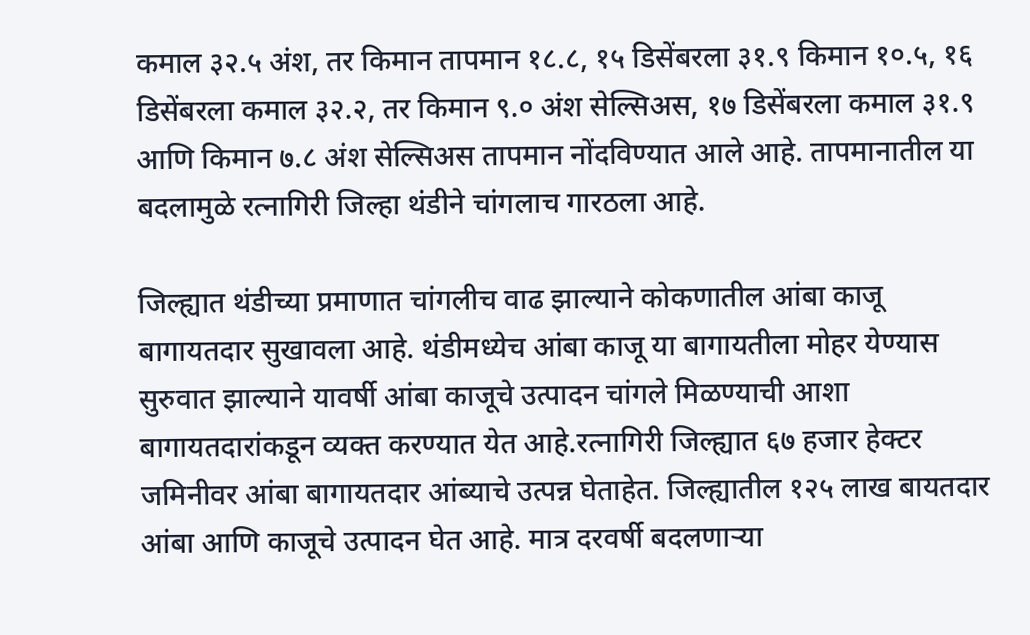कमाल ३२.५ अंश, तर किमान तापमान १८.८, १५ डिसेंबरला ३१.९ किमान १०.५, १६ डिसेंबरला कमाल ३२.२, तर किमान ९.० अंश सेल्सिअस, १७ डिसेंबरला कमाल ३१.९ आणि किमान ७.८ अंश सेल्सिअस तापमान नोंदविण्यात आले आहे. तापमानातील या बदलामुळे रत्नागिरी जिल्हा थंडीने चांगलाच गारठला आहे.

जिल्ह्यात थंडीच्या प्रमाणात चांगलीच वाढ झाल्याने कोकणातील आंबा काजू बागायतदार सुखावला आहे. थंडीमध्येच आंबा काजू या बागायतीला मोहर येण्यास सुरुवात झाल्याने यावर्षी आंबा काजूचे उत्पादन चांगले मिळण्याची आशा बागायतदारांकडून व्यक्त करण्यात येत आहे.रत्नागिरी जिल्ह्यात ६७ हजार हेक्टर जमिनीवर आंबा बागायतदार आंब्याचे उत्पन्न घेताहेत. जिल्ह्यातील १२५ लाख बायतदार आंबा आणि काजूचे उत्पादन घेत आहे. मात्र दरवर्षी बदलणाऱ्या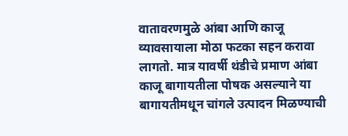वातावरणमुळे आंबा आणि काजू व्यावसायाला मोठा फटका सहन करावा लागतो. मात्र यावर्षी थंडीचे प्रमाण आंबा काजू बागायतीला पोषक असल्याने या बागायतीमधून चांगले उत्पादन मिळण्याची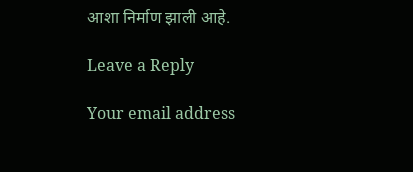आशा निर्माण झाली आहे.

Leave a Reply

Your email address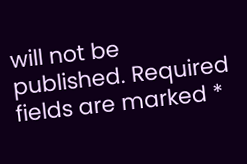will not be published. Required fields are marked *